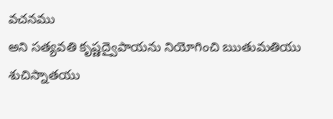వచనము
అని సత్యవతి కృష్ణద్వైపాయను నియోగించి ఋతుమతియు శుచిస్నాతయు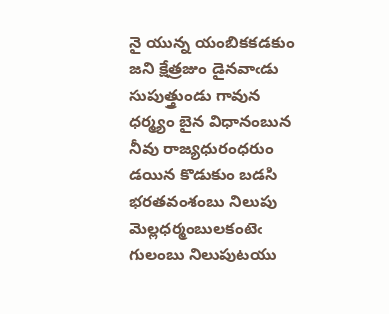నై యున్న యంబికకడకుం జని క్షేత్రజుం డైనవాఁడు సుపుత్త్రుండు గావున ధర్మ్యం బైన విధానంబున నీవు రాజ్యధురంధరుం డయిన కొడుకుం బడసి భరతవంశంబు నిలుపు మెల్లధర్మంబులకంటెఁ గులంబు నిలుపుటయు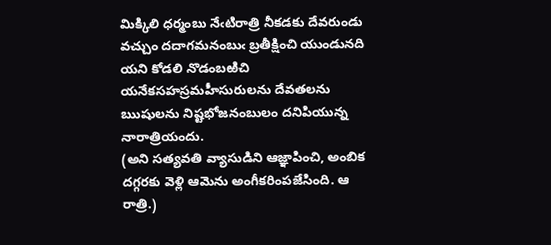మిక్కిలి ధర్మంబు నేఁటిరాత్రి నీకడకు దేవరుండు వచ్చుం దదాగమనంబుఁ బ్రతీక్షించి యుండునది యని కోడలి నొడంబఱిచి యనేకసహస్రమహీసురులను దేవతలను ఋషులను నిష్టభోజనంబులం దనిపియున్న నారాత్రియందు.
(అని సత్యవతి వ్యాసుడిని ఆజ్ఞాపించి, అంబిక దగ్గరకు వెళ్లి ఆమెను అంగీకరింపజేసింది. ఆ రాత్రి.)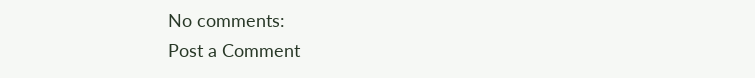No comments:
Post a Comment